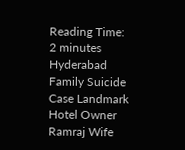Reading Time: 2 minutes
Hyderabad Family Suicide Case Landmark Hotel Owner Ramraj Wife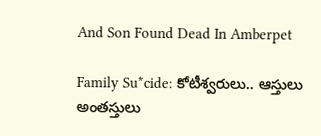And Son Found Dead In Amberpet

Family Su*cide: కోటీశ్వరులు.. ఆస్తులు అంతస్తులు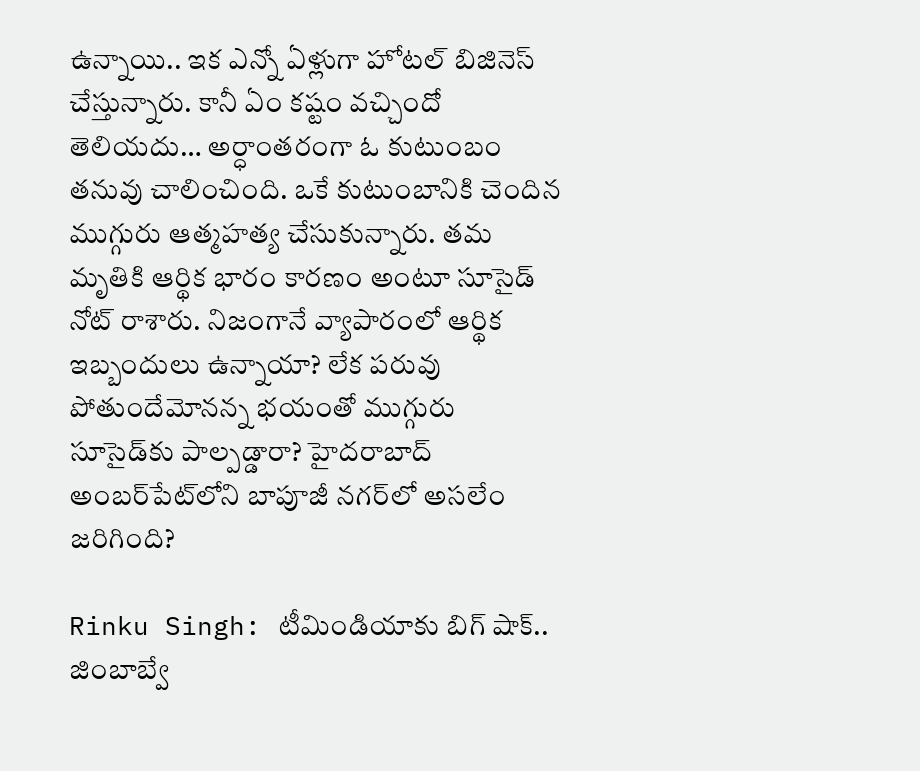ఉన్నాయి.. ఇక ఎన్నో ఏళ్లుగా హోటల్ బిజినెస్ చేస్తున్నారు. కానీ ఏం కష్టం వచ్చిందో తెలియదు… అర్ధాంతరంగా ఓ కుటుంబం తనువు చాలించింది. ఒకే కుటుంబానికి చెందిన ముగ్గురు ఆత్మహత్య చేసుకున్నారు. తమ మృతికి ఆర్థిక భారం కారణం అంటూ సూసైడ్ నోట్ రాశారు. నిజంగానే వ్యాపారంలో ఆర్థిక ఇబ్బందులు ఉన్నాయా? లేక పరువు పోతుందేమోనన్న భయంతో ముగ్గురు సూసైడ్‌కు పాల్పడ్డారా? హైదరాబాద్ అంబర్‌పేట్‌లోని బాపూజీ నగర్‌లో అసలేం జరిగింది?

Rinku Singh: టీమిండియాకు బిగ్ షాక్.. జింబాబ్వే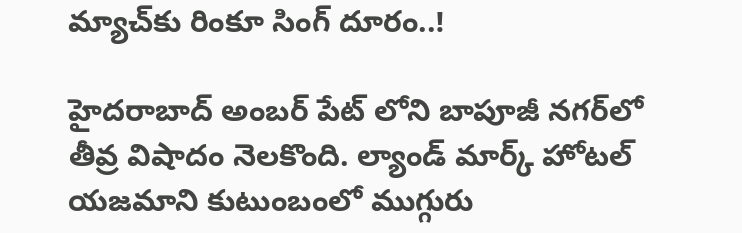మ్యాచ్‌కు రింకూ సింగ్ దూరం..!

హైదరాబాద్ అంబర్‌ పేట్‌ లోని బాపూజీ నగర్‌లో తీవ్ర విషాదం నెలకొంది. ల్యాండ్‌ మార్క్ హోటల్‌ యజమాని కుటుంబంలో ముగ్గురు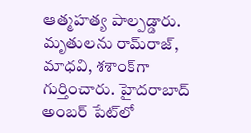ఆత్మహత్య పాల్పడ్డారు. మృతులను రామ్‌రాజ్‌, మాధవి, శశాంక్‌‌గా గుర్తించారు. హైదరాబాద్ అంబర్ పేట్‌లో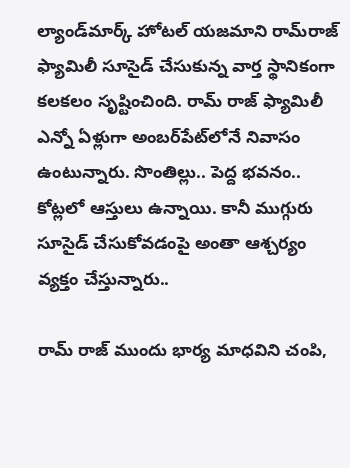ల్యాండ్‌మార్క్ హోటల్‌ యజమాని రామ్‌రాజ్ ఫ్యామిలీ సూసైడ్ చేసుకున్న వార్త స్థానికంగా కలకలం సృష్టించింది. రామ్ రాజ్ ఫ్యామిలీ ఎన్నో ఏళ్లుగా అంబర్‌పేట్‌లోనే నివాసం ఉంటున్నారు. సొంతిల్లు.. పెద్ద భవనం.. కోట్లలో ఆస్తులు ఉన్నాయి. కానీ ముగ్గురు సూసైడ్ చేసుకోవడంపై అంతా ఆశ్చర్యం వ్యక్తం చేస్తున్నారు..

రామ్ రాజ్ ముందు భార్య మాధవిని చంపి,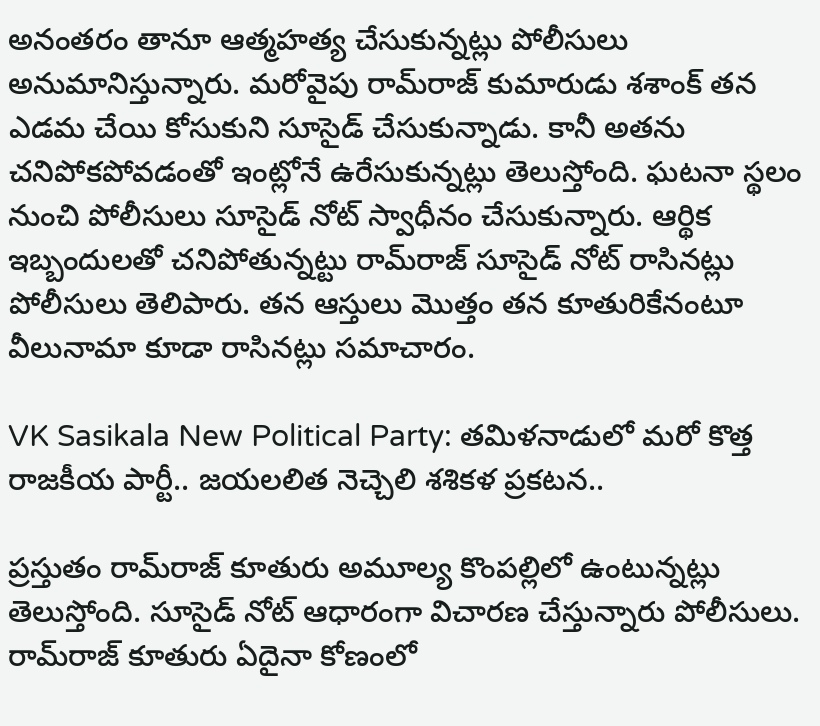అనంతరం తానూ ఆత్మహత్య చేసుకున్నట్లు పోలీసులు అనుమానిస్తున్నారు. మరోవైపు రామ్‌రాజ్‌ కుమారుడు శశాంక్‌ తన ఎడమ చేయి కోసుకుని సూసైడ్‌ చేసుకున్నాడు. కానీ అతను చనిపోకపోవడంతో ఇంట్లోనే ఉరేసుకున్నట్లు తెలుస్తోంది. ఘటనా స్థలం నుంచి పోలీసులు సూసైడ్‌ నోట్‌ స్వాధీనం చేసుకున్నారు. ఆర్థిక ఇబ్బందులతో చనిపోతున్నట్టు రామ్‌రాజ్‌ సూసైడ్‌ నోట్‌ రాసినట్లు పోలీసులు తెలిపారు. తన ఆస్తులు మొత్తం తన కూతురికేనంటూ వీలునామా కూడా రాసినట్లు సమాచారం.

VK Sasikala New Political Party: తమిళనాడులో మరో కొత్త రాజకీయ పార్టీ.. జయలలిత నెచ్చెలి శశికళ ప్రకటన..

ప్రస్తుతం రామ్‌రాజ్‌ కూతురు అమూల్య కొంపల్లిలో ఉంటున్నట్లు తెలుస్తోంది. సూసైడ్‌ నోట్ ఆధారంగా విచారణ చేస్తున్నారు పోలీసులు. రామ్‌రాజ్‌ కూతురు ఏదైనా కోణంలో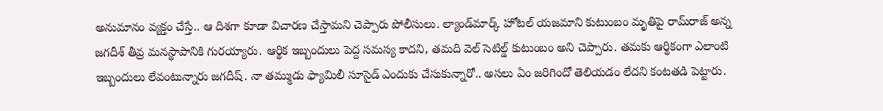అనుమానం వ్యక్తం చేస్తే.. ఆ దిశగా కూడా విచారణ చేస్తామని చెప్పారు పోలీసులు. ల్యాండ్‌మార్క్ హోటల్‌ యజమాని కుటుంబం మృతిపై రామ్‌‌రాజ్‌ అన్న జగదీశ్ తీవ్ర మనస్థాపానికి గురయ్యారు. ఆర్థిక ఇబ్బందులు పెద్ద సమస్య కాదని, తమది వెల్‌ సెటిల్డ్ కుటుంబం అని చెప్పారు. తమకు ఆర్థికంగా ఎలాంటి ఇబ్బందులు లేవంటున్నారు జగదీష్. నా తమ్ముడు ఫ్యామిలీ సూసైడ్ ఎందుకు చేసుకున్నారో.. అసలు ఏం జరిగిందో తెలియడం లేదని కంటతడి పెట్టారు.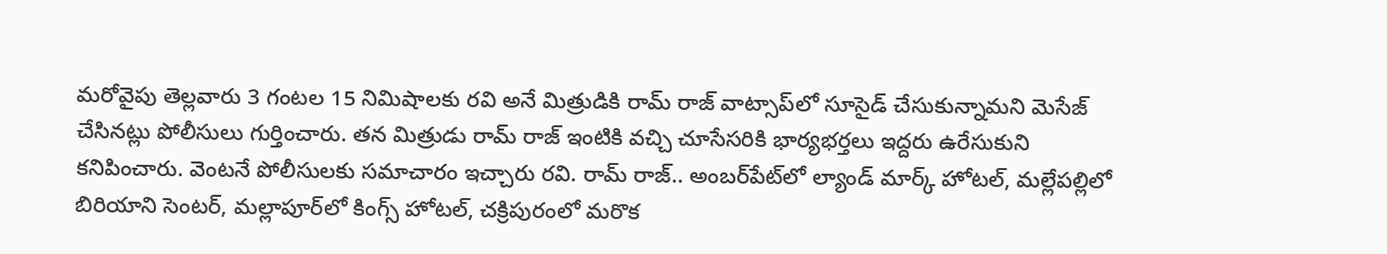మరోవైపు తెల్లవారు 3 గంటల 15 నిమిషాలకు రవి అనే మిత్రుడికి రామ్ రాజ్ వాట్సాప్‌లో సూసైడ్ చేసుకున్నామని మెసేజ్ చేసినట్లు పోలీసులు గుర్తించారు. తన మిత్రుడు రామ్ రాజ్ ఇంటికి వచ్చి చూసేసరికి భార్యభర్తలు ఇద్దరు ఉరేసుకుని కనిపించారు. వెంటనే పోలీసులకు సమాచారం ఇచ్చారు రవి. రామ్ రాజ్.. అంబర్‌పేట్‌లో ల్యాండ్ మార్క్ హోటల్, మల్లేపల్లిలో బిరియాని సెంటర్, మల్లాపూర్‌లో కింగ్స్ హోటల్, చక్రిపురంలో మరొక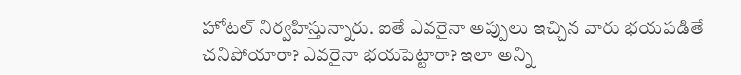హోటల్ నిర్వహిస్తున్నారు. ఐతే ఎవరైనా అప్పులు ఇచ్చిన వారు భయపడితే చనిపోయారా? ఎవరైనా భయపెట్టారా? ఇలా అన్ని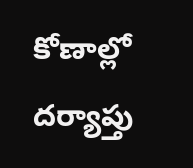కోణాల్లో దర్యాప్తు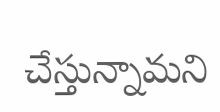చేస్తున్నామని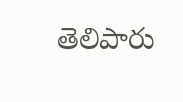తెలిపారు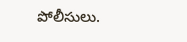పోలీసులు.